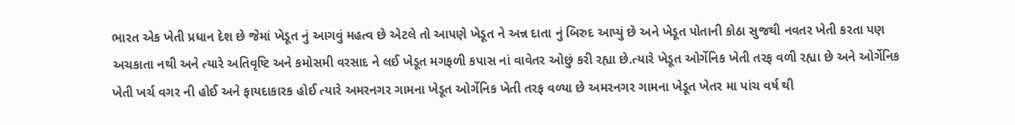ભારત એક ખેતી પ્રધાન દેશ છે જેમાં ખેડૂત નું આગવું મહત્વ છે એટલે તો આપણે ખેડૂત ને અન્ન દાતા નું બિરુદ આપ્યું છે અને ખેડૂત પોતાની કોઠા સુજથી નવતર ખેતી કરતા પણ અચકાતા નથી અને ત્યારે અતિવૃષ્ટિ અને કમોસમી વરસાદ ને લઈ ખેડૂત મગફળી કપાસ નાં વાવેતર ઓછું કરી રહ્યા છે.ત્યારે ખેડૂત ઓર્ગેનિક ખેતી તરફ વળી રહ્યા છે અને ઓર્ગેનિક ખેતી ખર્ચ વગર ની હોઈ અને ફાયદાકારક હોઈ ત્યારે અમરનગર ગામના ખેડૂત ઓર્ગેનિક ખેતી તરફ વળ્યા છે અમરનગર ગામના ખેડૂત ખેતર મા પાંચ વર્ષ થી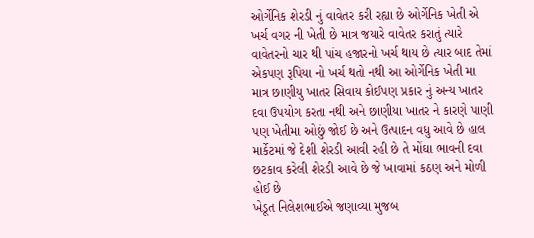ઓર્ગેનિક શેરડી નું વાવેતર કરી રહ્યા છે ઓર્ગેનિક ખેતી એ ખર્ચ વગર ની ખેતી છે માત્ર જયારે વાવેતર કરાતું ત્યારે વાવેતરનો ચાર થી પાંચ હજારનો ખર્ચ થાય છે ત્યાર બાદ તેમાં એકપણ રૂપિયા નો ખર્ચ થતો નથી આ ઓર્ગેનિક ખેતી મા માત્ર છાણીયુ ખાતર સિવાય કોઈપણ પ્રકાર નું અન્ય ખાતર દવા ઉપયોગ કરતા નથી અને છાણીયા ખાતર ને કારણે પાણી પણ ખેતીમા ઓછું જોઈ છે અને ઉત્પાદન વધુ આવે છે હાલ માર્કેટમાં જે દેશી શેરડી આવી રહી છે તે મોંઘા ભાવની દવા છટકાવ કરેલી શેરડી આવે છે જે ખાવામાં કઠણ અને મોળી હોઈ છે
ખેડૂત નિલેશભાઈએ જણાવ્યા મુજબ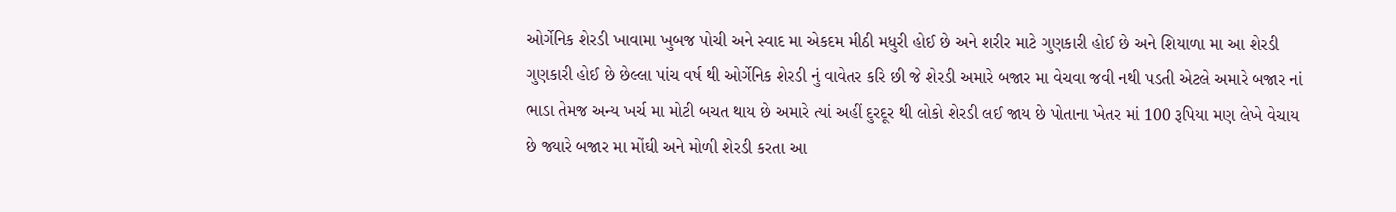ઓર્ગેનિક શેરડી ખાવામા ખુબજ પોચી અને સ્વાદ મા એકદમ મીઠી મધુરી હોઈ છે અને શરીર માટે ગુણકારી હોઈ છે અને શિયાળા મા આ શેરડી ગુણકારી હોઈ છે છેલ્લા પાંચ વર્ષ થી ઓર્ગેનિક શેરડી નું વાવેતર કરિ છી જે શેરડી અમારે બજાર મા વેચવા જવી નથી પડતી એટલે અમારે બજાર નાં ભાડા તેમજ અન્ય ખર્ચ મા મોટી બચત થાય છે અમારે ત્યાં અહીં દુરદૂર થી લોકો શેરડી લઈ જાય છે પોતાના ખેતર માં 100 રૂપિયા મણ લેખે વેચાય છે જ્યારે બજાર મા મોંઘી અને મોળી શેરડી કરતા આ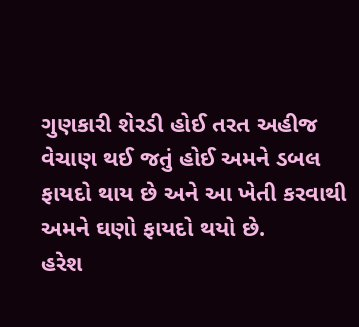ગુણકારી શેરડી હોઈ તરત અહીજ વેચાણ થઈ જતું હોઈ અમને ડબલ ફાયદો થાય છે અને આ ખેતી કરવાથી અમને ઘણો ફાયદો થયો છે.
હરેશ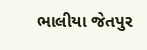ભાલીયા જેતપુર